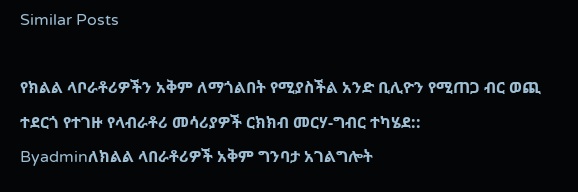Similar Posts

የክልል ላቦራቶሪዎችን አቅም ለማጎልበት የሚያስችል አንድ ቢሊዮን የሚጠጋ ብር ወጪ ተደርጎ የተገዙ የላብራቶሪ መሳሪያዎች ርክክብ መርሃ-ግብር ተካሄደ::
Byadminለክልል ላበራቶሪዎች አቅም ግንባታ አገልግሎት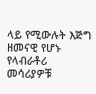ላይ የሚውሉት እጅግ ዘመናዊ የሆኑ የላብራቶሪ መሳሪያዎቹ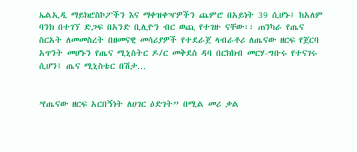ኤልኢዲ ማይክሮስኮፖችን እና ማቀዝቀዣዎችን ጨምሮ በአይነት 39 ሲሆኑ፤ ከአለም ባንክ በተገኘ ድጋፍ በአንድ ቢሊዮን ብር ወጪ የተገዙ ናቸው፡፡ ጠንካራ የጤና ስርአት ለመመስረት በዘመናዊ መሳሪያዎች የተደራጀ ላብራቶሪ ለጤናው ዘርፍ የጀርባ አጥንት መሆኑን የጤና ሚኒስትር ዶ/ር መቅደስ ዳባ በርክክብ መርሃ-ግቡሩ የተናገሩ ሲሆን፤ ጤና ሚኒስቴር በሽታ…


’የጤናው ዘርፍ አርበኝነት ለሀገር ዕድገት” በሚል መሪ ቃል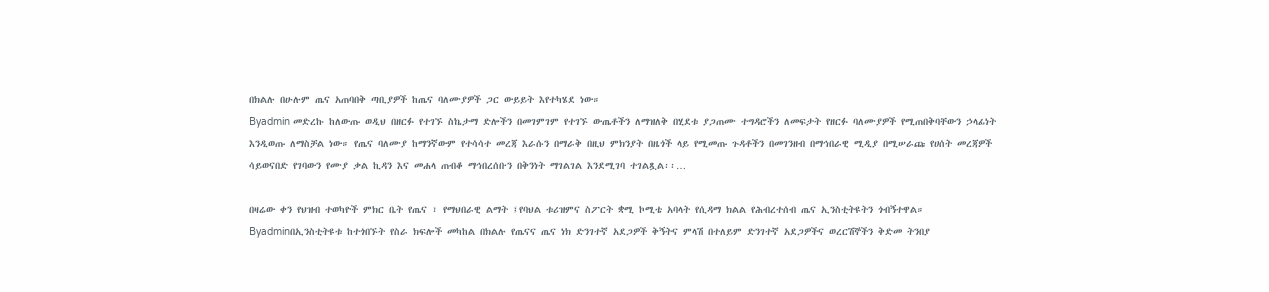በክልሉ በሁሉም ጤና አጠባበቅ ጣቢያዎች ከጤና ባለሙያዎች ጋር ውይይት እየተካሄደ ነው።
Byadmin መድረኩ ከለውጡ ወዲህ በዘርፉ የተገኙ ስኬታማ ድሎችን በመገምገም የተገኙ ውጤቶችን ለማዝለቅ በሂደቱ ያጋጠሙ ተግዳሮችን ለመፍታት የዘርፉ ባለሙያዎች የሚጠበቅባቸውን ኃላፊነት እንዲወጡ ለማስቻል ነው። የጤና ባለሙያ ከማንኛውም የተሳሳተ መረጃ እራሱን በማራቅ በዚህ ምክንያት በዜጎች ላይ የሚመጡ ጉዳቶችን በመገንዘብ በማኅበራዊ ሚዲያ በሚሠራጩ የሀሰት መረጃዎች ሳይወናበድ የገባውን የሙያ ቃል ኪዳን እና መሐላ ጠብቆ ማኅበረሰቡን በቅንነት ማገልገል እንደሚገባ ተገልጿል፡፡…

በዛሬው ቀን የህዝብ ተወካዮች ምክር ቤት የጤና ፣ የማህበራዊ ልማት ፤የባህል ቱሪዝምና ስፖርት ቋሚ ኮሚቴ አባላት የሲዳማ ክልል የሕብረተሰብ ጤና ኢንስቲትዩትን ጎብኝተዋል።
Byadminበኢንስቲትዩቱ ከተጎበኙት የስራ ክፍሎች መካከል በክልሉ የጤናና ጤና ነክ ድንገተኛ አደጋዎች ቅኝትና ምላሽ በተለይም ድንገተኛ አደጋዎችና ወረርሽኞችን ቅድመ ትንበያ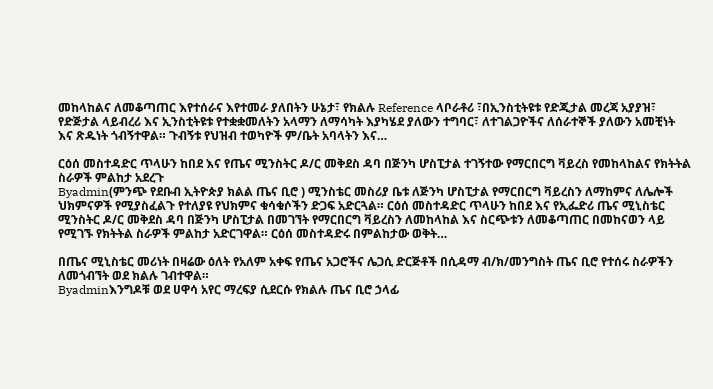መከላከልና ለመቆጣጠር እየተሰራና እየተመራ ያለበትን ሁኔታ፣ የክልሉ Reference ላቦራቶሪ ፣በኢንስቲትዩቱ የድጂታል መረጃ አያያዝ፣ የድጅታል ላይብረሪ እና ኢንስቲትዩቱ የተቋቋመለትን አላማን ለማሳካት እያካሄደ ያለውን ተግባር፣ ለተገልጋዮችና ለሰራተኞች ያለውን አመቺነት እና ጽዱነት ጎብኝተዋል። ጉብኝቱ የህዝብ ተወካዮች ም/ቤት አባላትን እና…

ርዕሰ መስተዳድር ጥላሁን ከበደ እና የጤና ሚንስትር ዶ/ር መቅደስ ዳባ በጅንካ ሆስፒታል ተገኝተው የማርበርግ ቫይረስ የመከላከልና የክትትል ስራዎች ምልከታ አደረጉ
Byadmin(ምንጭ የደቡብ ኢትዮጵያ ክልል ጤና ቢሮ ) ሚንስቴር መስሪያ ቤቱ ለጅንካ ሆስፒታል የማርበርግ ቫይረስን ለማከምና ለሌሎች ህክምናዎች የሚያስፈልጉ የተለያዩ የህክምና ቁሳቁሶችን ድጋፍ አድርጓል። ርዕሰ መስተዳድር ጥላሁን ከበደ እና የኢፌድሪ ጤና ሚኒስቴር ሚንስትር ዶ/ር መቅደስ ዳባ በጅንካ ሆስፒታል በመገኘት የማርበርግ ቫይረስን ለመከላከል እና ስርጭቱን ለመቆጣጠር በመከናወን ላይ የሚገኙ የክትትል ስራዎች ምልከታ አድርገዋል። ርዕሰ መስተዳድሩ በምልከታው ወቅት…

በጤና ሚኒስቴር መሪነት በዛሬው ዕለት የአለም አቀፍ የጤና አጋሮችና ሌጋሲ ድርጅቶች በሲዳማ ብ/ክ/መንግስት ጤና ቢሮ የተሰሩ ስራዎችን ለመጎብኘት ወደ ክልሉ ገብተዋል።
Byadminእንግዶቹ ወደ ሀዋሳ አየር ማረፍያ ሲደርሱ የክልሉ ጤና ቢሮ ኃላፊ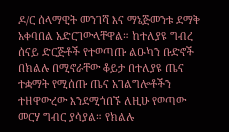ዶ/ር ሰላማዊት መንገሻ እና ማኔጅመንቱ ደማቅ አቀባበል አድርገውላቸዋል። ከተለያዩ ግብረ ሰናይ ድርጅቶች የተወጣጡ ልዑካን ቡድኖች በክልሉ በሚኖራቸው ቆይታ በተለያዩ ጤና ተቋማት የሚሰጡ ጤና አገልግሎቶችን ተዘዋውረው እንደሚጎበኙ ለዚሁ የወጣው መርሃ ግብር ያሳያል። የክልሉ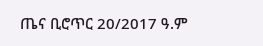ጤና ቢሮጥር 20/2017 ዓ.ም